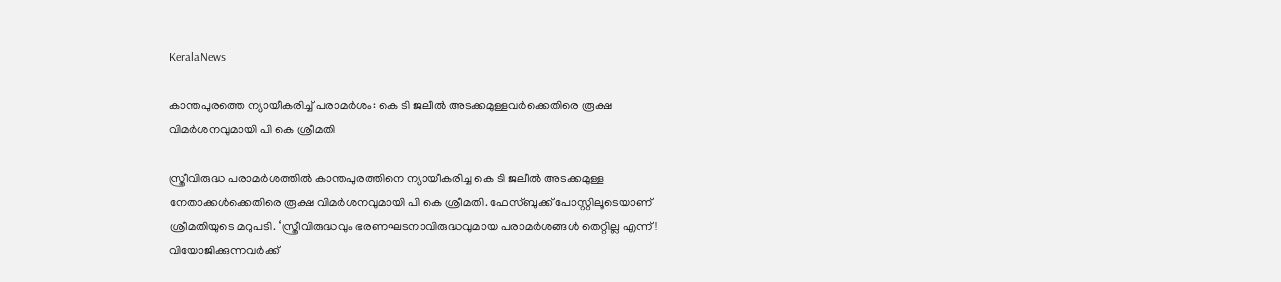KeralaNews

കാന്തപുരത്തെ ന്യായീകരിച്ച് പരാമര്‍ശം: കെ ടി ജലീല്‍ അടക്കമുള്ളവര്‍ക്കെതിരെ രൂക്ഷ വിമര്‍ശനവുമായി പി കെ ശ്രീമതി

സ്ത്രീവിരുദ്ധ പരാമര്‍ശത്തില്‍ കാന്തപുരത്തിനെ ന്യായീകരിച്ച കെ ടി ജലീല്‍ അടക്കമുള്ള നേതാക്കള്‍ക്കെതിരെ രൂക്ഷ വിമര്‍ശനവുമായി പി കെ ശ്രീമതി. ഫേസ്ബുക്ക് പോസ്റ്റിലൂടെയാണ് ശ്രീമതിയുടെ മറുപടി. ‘സ്ത്രീവിരുദ്ധവും ഭരണഘടനാവിരുദ്ധവുമായ പരാമര്‍ശങ്ങള്‍ തെറ്റില്ല എന്ന്! വിയോജിക്കുന്നവര്‍ക്ക്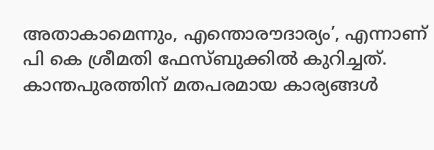അതാകാമെന്നും, എന്തൊരൗദാര്യം’, എന്നാണ് പി കെ ശ്രീമതി ഫേസ്ബുക്കില്‍ കുറിച്ചത്. കാന്തപുരത്തിന് മതപരമായ കാര്യങ്ങള്‍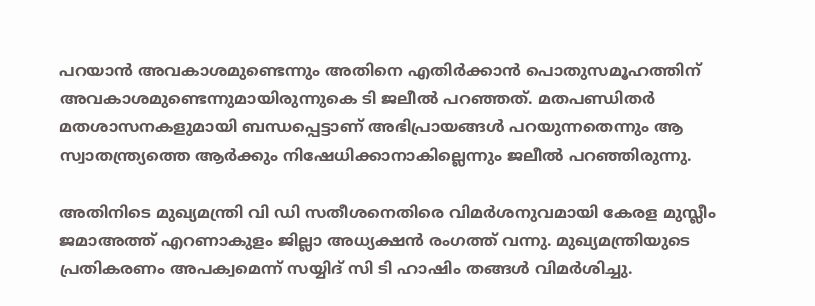പറയാന്‍ അവകാശമുണ്ടെന്നും അതിനെ എതിര്‍ക്കാന്‍ പൊതുസമൂഹത്തിന് അവകാശമുണ്ടെന്നുമായിരുന്നുകെ ടി ജലീല്‍ പറഞ്ഞത്. മതപണ്ഡിതര്‍ മതശാസനകളുമായി ബന്ധപ്പെട്ടാണ് അഭിപ്രായങ്ങള്‍ പറയുന്നതെന്നും ആ സ്വാതന്ത്ര്യത്തെ ആര്‍ക്കും നിഷേധിക്കാനാകില്ലെന്നും ജലീല്‍ പറഞ്ഞിരുന്നു.

അതിനിടെ മുഖ്യമന്ത്രി വി ഡി സതീശനെതിരെ വിമര്‍ശനുവമായി കേരള മുസ്ലീം ജമാഅത്ത് എറണാകുളം ജില്ലാ അധ്യക്ഷന്‍ രംഗത്ത് വന്നു. മുഖ്യമന്ത്രിയുടെ പ്രതികരണം അപക്വമെന്ന് സയ്യിദ് സി ടി ഹാഷിം തങ്ങള്‍ വിമര്‍ശിച്ചു.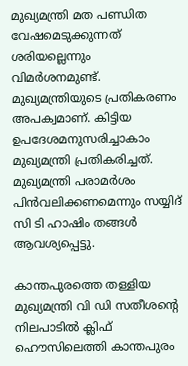മുഖ്യമന്ത്രി മത പണ്ഡിത വേഷമെടുക്കുന്നത് ശരിയല്ലെന്നും വിമര്‍ശനമുണ്ട്. മുഖ്യമന്ത്രിയുടെ പ്രതികരണം അപക്വമാണ്. കിട്ടിയ ഉപദേശമനുസരിച്ചാകാം മുഖ്യമന്ത്രി പ്രതികരിച്ചത്. മുഖ്യമന്ത്രി പരാമര്‍ശം പിന്‍വലിക്കണമെന്നും സയ്യിദ് സി ടി ഹാഷിം തങ്ങള്‍ ആവശ്യപ്പെട്ടു.

കാന്തപുരത്തെ തള്ളിയ മുഖ്യമന്ത്രി വി ഡി സതീശന്റെ നിലപാടില്‍ ക്ലിഫ് ഹൌസിലെത്തി കാന്തപുരം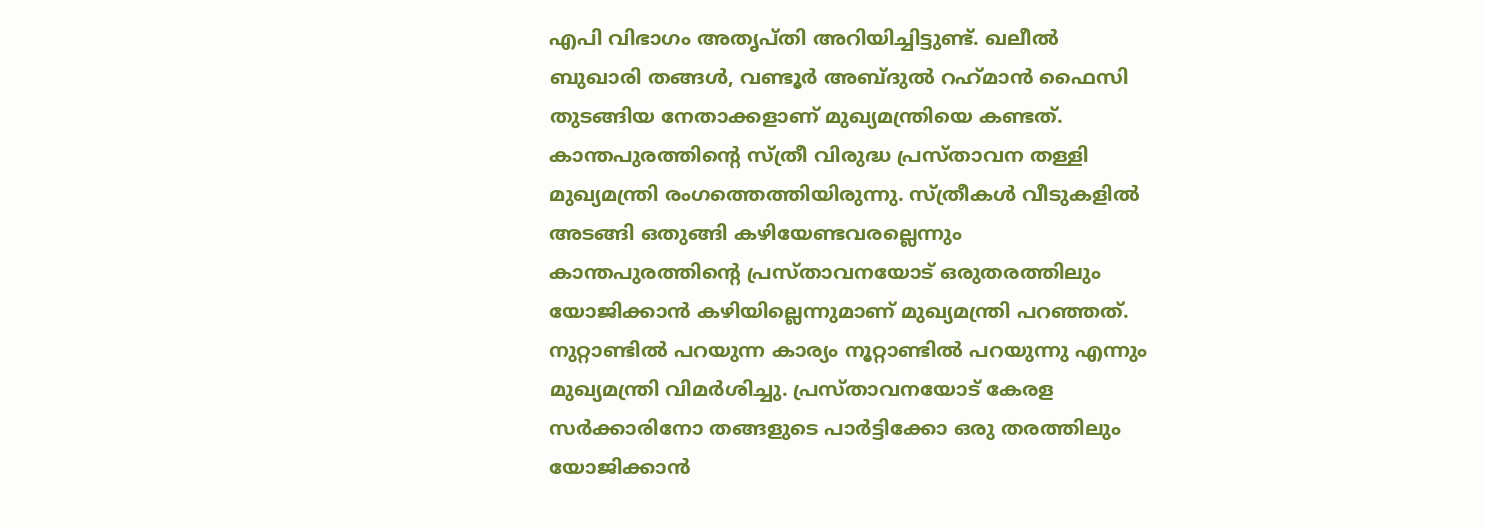എപി വിഭാഗം അതൃപ്തി അറിയിച്ചിട്ടുണ്ട്. ഖലീല്‍ ബുഖാരി തങ്ങള്‍, വണ്ടൂര്‍ അബ്ദുല്‍ റഹ്‌മാന്‍ ഫൈസി തുടങ്ങിയ നേതാക്കളാണ് മുഖ്യമന്ത്രിയെ കണ്ടത്. കാന്തപുരത്തിന്റെ സ്ത്രീ വിരുദ്ധ പ്രസ്താവന തള്ളി മുഖ്യമന്ത്രി രംഗത്തെത്തിയിരുന്നു. സ്ത്രീകള്‍ വീടുകളില്‍ അടങ്ങി ഒതുങ്ങി കഴിയേണ്ടവരല്ലെന്നും കാന്തപുരത്തിന്റെ പ്രസ്താവനയോട് ഒരുതരത്തിലും യോജിക്കാന്‍ കഴിയില്ലെന്നുമാണ് മുഖ്യമന്ത്രി പറഞ്ഞത്. നുറ്റാണ്ടില്‍ പറയുന്ന കാര്യം നൂറ്റാണ്ടില്‍ പറയുന്നു എന്നും മുഖ്യമന്ത്രി വിമര്‍ശിച്ചു. പ്രസ്താവനയോട് കേരള സര്‍ക്കാരിനോ തങ്ങളുടെ പാര്‍ട്ടിക്കോ ഒരു തരത്തിലും യോജിക്കാന്‍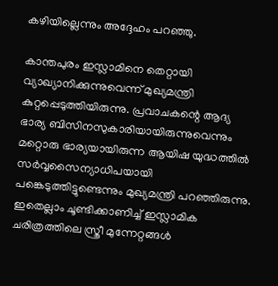കഴിയില്ലെന്നും അദ്ദേഹം പറഞ്ഞു.

കാന്തപുരം ഇസ്ലാമിനെ തെറ്റായി വ്യാഖ്യാനിക്കുന്നുവെന്ന് മുഖ്യമന്ത്രി കുറ്റപ്പെടുത്തിയിരുന്നു. പ്രവാചകന്റെ ആദ്യ ഭാര്യ ബിസിനസുകാരിയായിരുന്നുവെന്നും മറ്റൊരു ഭാര്യയായിരുന്ന ആയിഷ യുദ്ധത്തില്‍ സര്‍വ്വസൈന്യാധിപയായി പങ്കെടുത്തിട്ടുണ്ടെന്നും മുഖ്യമന്ത്രി പറഞ്ഞിരുന്നു. ഇതെല്ലാം ചൂണ്ടിക്കാണിച്ച് ഇസ്ലാമിക ചരിത്രത്തിലെ സ്ത്രീ മുന്നേറ്റങ്ങള്‍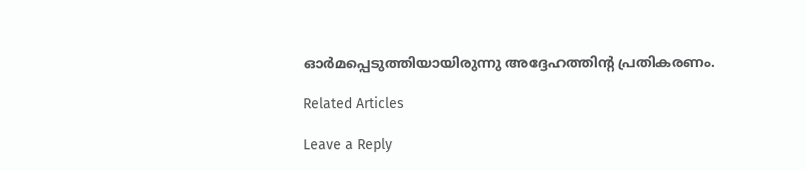ഓര്‍മപ്പെടുത്തിയായിരുന്നു അദ്ദേഹത്തിന്റ പ്രതികരണം.

Related Articles

Leave a Reply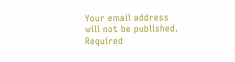Your email address will not be published. Required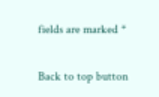fields are marked *

Back to top button